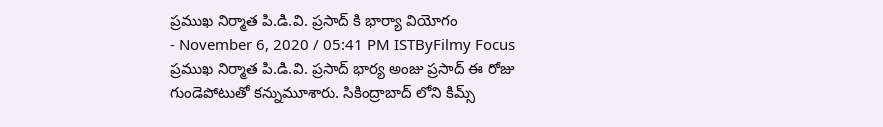ప్రముఖ నిర్మాత పి.డి.వి. ప్రసాద్ కి భార్యా వియోగం
- November 6, 2020 / 05:41 PM ISTByFilmy Focus
ప్రముఖ నిర్మాత పి.డి.వి. ప్రసాద్ భార్య అంజు ప్రసాద్ ఈ రోజు గుండెపోటుతో కన్నుమూశారు. సికింద్రాబాద్ లోని కిమ్స్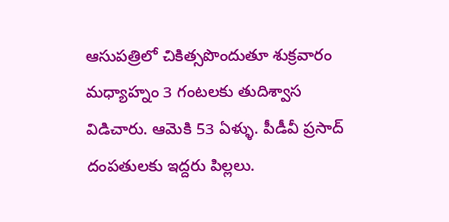ఆసుపత్రిలో చికిత్సపొందుతూ శుక్రవారం మధ్యాహ్నం 3 గంటలకు తుదిశ్వాస విడిచారు. ఆమెకి 53 ఏళ్ళు. పీడీవీ ప్రసాద్ దంపతులకు ఇద్దరు పిల్లలు.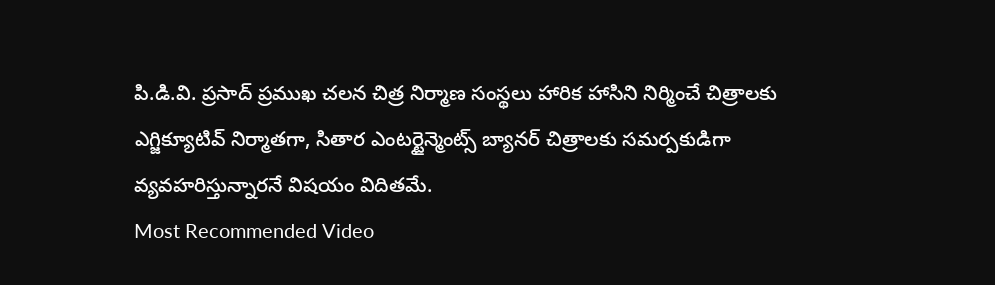పి.డి.వి. ప్రసాద్ ప్రముఖ చలన చిత్ర నిర్మాణ సంస్థలు హారిక హాసిని నిర్మించే చిత్రాలకు ఎగ్జిక్యూటివ్ నిర్మాతగా, సితార ఎంటర్టైన్మెంట్స్ బ్యానర్ చిత్రాలకు సమర్పకుడిగా వ్యవహరిస్తున్నారనే విషయం విదితమే.
Most Recommended Video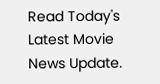Read Today's Latest Movie News Update.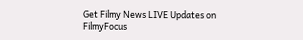Get Filmy News LIVE Updates on FilmyFocus